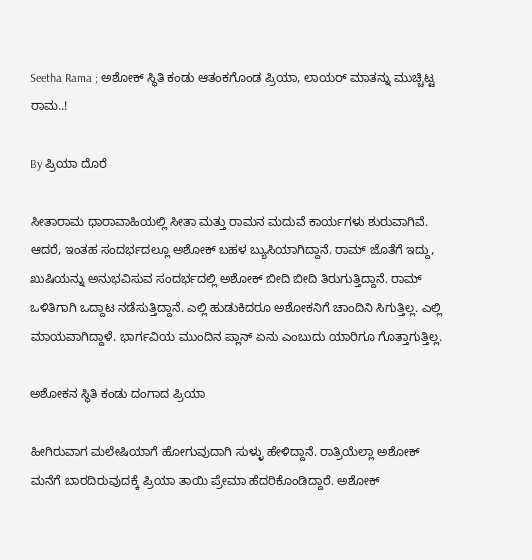Seetha Rama ; ಅಶೋಕ್ ಸ್ಥಿತಿ ಕಂಡು ಆತಂಕಗೊಂಡ ಪ್ರಿಯಾ, ಲಾಯರ್ ಮಾತನ್ನು ಮುಚ್ಚಿಟ್ಟ ರಾಮ..!

By ಪ್ರಿಯಾ ದೊರೆ

ಸೀತಾರಾಮ ಧಾರಾವಾಹಿಯಲ್ಲಿ ಸೀತಾ ಮತ್ತು ರಾಮನ ಮದುವೆ ಕಾರ್ಯಗಳು ಶುರುವಾಗಿವೆ. ಆದರೆ, ಇಂತಹ ಸಂದರ್ಭದಲ್ಲೂ ಅಶೋಕ್ ಬಹಳ ಬ್ಯುಸಿಯಾಗಿದ್ದಾನೆ. ರಾಮ್ ಜೊತೆಗೆ ಇದ್ದು, ಖುಷಿಯನ್ನು ಅನುಭವಿಸುವ ಸಂದರ್ಭದಲ್ಲಿ ಅಶೋಕ್ ಬೀದಿ ಬೀದಿ ತಿರುಗುತ್ತಿದ್ದಾನೆ. ರಾಮ್ ಒಳಿತಿಗಾಗಿ ಒದ್ದಾಟ ನಡೆಸುತ್ತಿದ್ದಾನೆ. ಎಲ್ಲಿ ಹುಡುಕಿದರೂ ಅಶೋಕನಿಗೆ ಚಾಂದಿನಿ ಸಿಗುತ್ತಿಲ್ಲ. ಎಲ್ಲಿ ಮಾಯವಾಗಿದ್ದಾಳೆ. ಭಾರ್ಗವಿಯ ಮುಂದಿನ ಪ್ಲಾನ್ ಏನು ಎಂಬುದು ಯಾರಿಗೂ ಗೊತ್ತಾಗುತ್ತಿಲ್ಲ.

ಅಶೋಕನ ಸ್ಥಿತಿ ಕಂಡು ದಂಗಾದ ಪ್ರಿಯಾ

ಹೀಗಿರುವಾಗ ಮಲೇಷಿಯಾಗೆ ಹೋಗುವುದಾಗಿ ಸುಳ್ಳು ಹೇಳಿದ್ದಾನೆ. ರಾತ್ರಿಯೆಲ್ಲಾ ಅಶೋಕ್ ಮನೆಗೆ ಬಾರದಿರುವುದಕ್ಕೆ ಪ್ರಿಯಾ ತಾಯಿ ಪ್ರೇಮಾ ಹೆದರಿಕೊಂಡಿದ್ದಾರೆ. ಅಶೋಕ್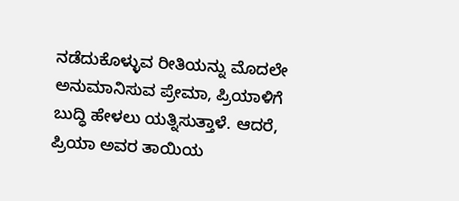ನಡೆದುಕೊಳ್ಳುವ ರೀತಿಯನ್ನು ಮೊದಲೇ ಅನುಮಾನಿಸುವ ಪ್ರೇಮಾ, ಪ್ರಿಯಾಳಿಗೆ ಬುದ್ಧಿ ಹೇಳಲು ಯತ್ನಿಸುತ್ತಾಳೆ. ಆದರೆ, ಪ್ರಿಯಾ ಅವರ ತಾಯಿಯ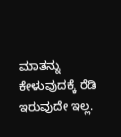ಮಾತನ್ನು ಕೇಳುವುದಕ್ಕೆ ರೆಡಿ ಇರುವುದೇ ಇಲ್ಲ.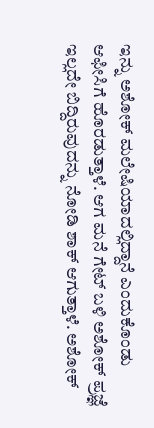ಇನ್ನು ಅಶೋಕ್ ಮಲೇಷಿಯಾದಲ್ಲಿದ್ದಾನೆ ಎಂದುಕೊಂಡು ಆಫೀಸಿಗೆ ಹೊರಡುತ್ತಾಳೆ. ಆಗ ಮನೆ ಗೇಟ್ ಬಳಿ ಅಶೋಕ್ ಪ್ರಜ್ಞೆ ಇಲ್ಲದೇ ಬಿದ್ದಿರುವುದನ್ನು ನೋಡಿ ಶಾಕ್ ಆಗುತ್ತಾಳೆ. ಅಶೋಕ್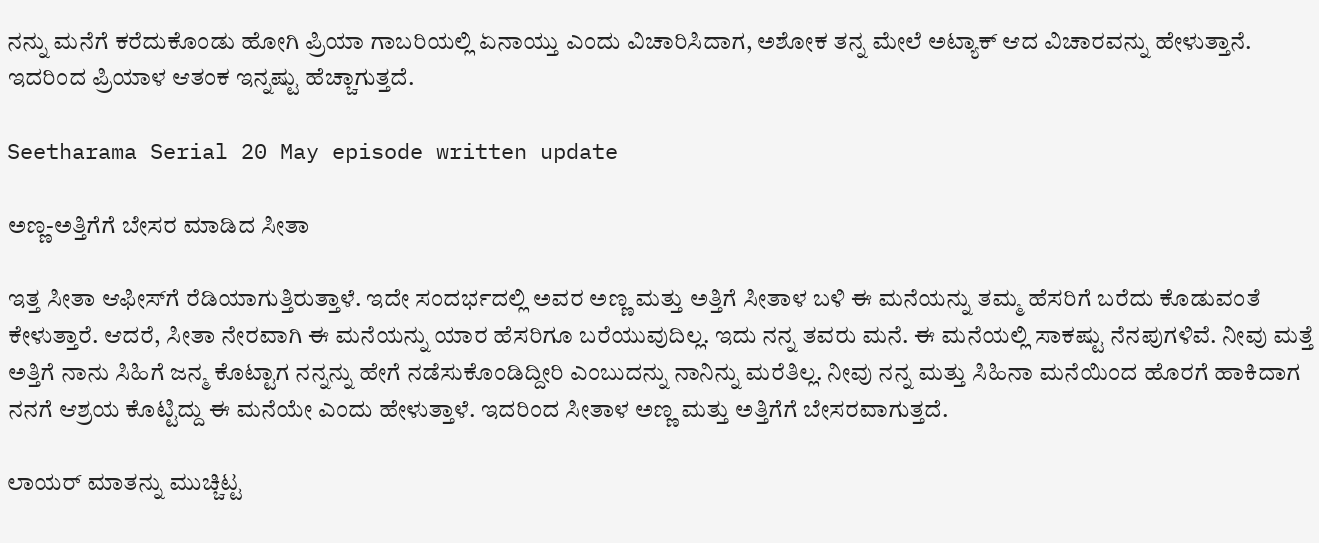ನನ್ನು ಮನೆಗೆ ಕರೆದುಕೊಂಡು ಹೋಗಿ ಪ್ರಿಯಾ ಗಾಬರಿಯಲ್ಲಿ ಏನಾಯ್ತು ಎಂದು ವಿಚಾರಿಸಿದಾಗ, ಅಶೋಕ ತನ್ನ ಮೇಲೆ ಅಟ್ಯಾಕ್ ಆದ ವಿಚಾರವನ್ನು ಹೇಳುತ್ತಾನೆ. ಇದರಿಂದ ಪ್ರಿಯಾಳ ಆತಂಕ ಇನ್ನಷ್ಟು ಹೆಚ್ಚಾಗುತ್ತದೆ.

Seetharama Serial 20 May episode written update

ಅಣ್ಣ-ಅತ್ತಿಗೆಗೆ ಬೇಸರ ಮಾಡಿದ ಸೀತಾ

ಇತ್ತ ಸೀತಾ ಆಫೀಸ್‌ಗೆ ರೆಡಿಯಾಗುತ್ತಿರುತ್ತಾಳೆ. ಇದೇ ಸಂದರ್ಭದಲ್ಲಿ ಅವರ ಅಣ್ಣ ಮತ್ತು ಅತ್ತಿಗೆ ಸೀತಾಳ ಬಳಿ ಈ ಮನೆಯನ್ನು ತಮ್ಮ ಹೆಸರಿಗೆ ಬರೆದು ಕೊಡುವಂತೆ ಕೇಳುತ್ತಾರೆ. ಆದರೆ, ಸೀತಾ ನೇರವಾಗಿ ಈ ಮನೆಯನ್ನು ಯಾರ ಹೆಸರಿಗೂ ಬರೆಯುವುದಿಲ್ಲ. ಇದು ನನ್ನ ತವರು ಮನೆ. ಈ ಮನೆಯಲ್ಲಿ ಸಾಕಷ್ಟು ನೆನಪುಗಳಿವೆ. ನೀವು ಮತ್ತೆ ಅತ್ತಿಗೆ ನಾನು ಸಿಹಿಗೆ ಜನ್ಮ ಕೊಟ್ಟಾಗ ನನ್ನನ್ನು ಹೇಗೆ ನಡೆಸುಕೊಂಡಿದ್ದೀರಿ ಎಂಬುದನ್ನು ನಾನಿನ್ನು ಮರೆತಿಲ್ಲ. ನೀವು ನನ್ನ ಮತ್ತು ಸಿಹಿನಾ ಮನೆಯಿಂದ ಹೊರಗೆ ಹಾಕಿದಾಗ ನನಗೆ ಆಶ್ರಯ ಕೊಟ್ಟಿದ್ದು ಈ ಮನೆಯೇ ಎಂದು ಹೇಳುತ್ತಾಳೆ. ಇದರಿಂದ ಸೀತಾಳ ಅಣ್ಣ ಮತ್ತು ಅತ್ತಿಗೆಗೆ ಬೇಸರವಾಗುತ್ತದೆ.

ಲಾಯರ್ ಮಾತನ್ನು ಮುಚ್ಚಿಟ್ಟ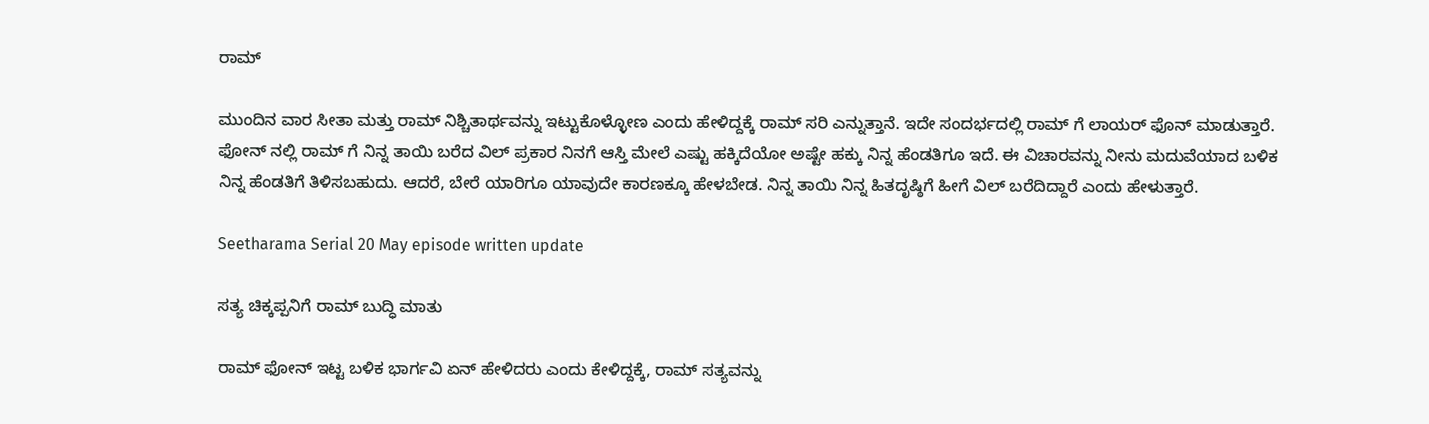ರಾಮ್

ಮುಂದಿನ ವಾರ ಸೀತಾ ಮತ್ತು ರಾಮ್ ನಿಶ್ಚಿತಾರ್ಥವನ್ನು ಇಟ್ಟುಕೊಳ್ಳೋಣ ಎಂದು ಹೇಳಿದ್ದಕ್ಕೆ ರಾಮ್ ಸರಿ ಎನ್ನುತ್ತಾನೆ. ಇದೇ ಸಂದರ್ಭದಲ್ಲಿ ರಾಮ್ ಗೆ ಲಾಯರ್ ಫೊನ್ ಮಾಡುತ್ತಾರೆ. ಫೋನ್ ನಲ್ಲಿ ರಾಮ್ ಗೆ ನಿನ್ನ ತಾಯಿ ಬರೆದ ವಿಲ್ ಪ್ರಕಾರ ನಿನಗೆ ಆಸ್ತಿ ಮೇಲೆ ಎಷ್ಟು ಹಕ್ಕಿದೆಯೋ ಅಷ್ಟೇ ಹಕ್ಕು ನಿನ್ನ ಹೆಂಡತಿಗೂ ಇದೆ. ಈ ವಿಚಾರವನ್ನು ನೀನು ಮದುವೆಯಾದ ಬಳಿಕ ನಿನ್ನ ಹೆಂಡತಿಗೆ ತಿಳಿಸಬಹುದು. ಆದರೆ, ಬೇರೆ ಯಾರಿಗೂ ಯಾವುದೇ ಕಾರಣಕ್ಕೂ ಹೇಳಬೇಡ. ನಿನ್ನ ತಾಯಿ ನಿನ್ನ ಹಿತದೃಷ್ಠಿಗೆ ಹೀಗೆ ವಿಲ್ ಬರೆದಿದ್ದಾರೆ ಎಂದು ಹೇಳುತ್ತಾರೆ.

Seetharama Serial 20 May episode written update

ಸತ್ಯ ಚಿಕ್ಕಪ್ಪನಿಗೆ ರಾಮ್ ಬುದ್ಧಿ ಮಾತು

ರಾಮ್ ಫೋನ್ ಇಟ್ಟ ಬಳಿಕ ಭಾರ್ಗವಿ ಏನ್ ಹೇಳಿದರು ಎಂದು ಕೇಳಿದ್ದಕ್ಕೆ, ರಾಮ್ ಸತ್ಯವನ್ನು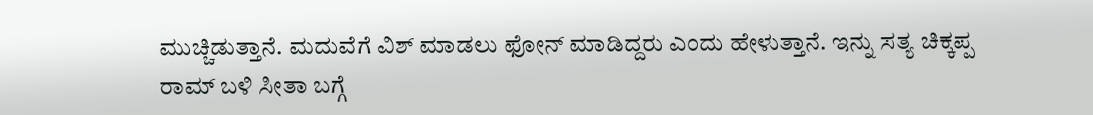ಮುಚ್ಚಿಡುತ್ತಾನೆ. ಮದುವೆಗೆ ವಿಶ್ ಮಾಡಲು ಫೋನ್ ಮಾಡಿದ್ದರು ಎಂದು ಹೇಳುತ್ತಾನೆ. ಇನ್ನು ಸತ್ಯ ಚಿಕ್ಕಪ್ಪ ರಾಮ್ ಬಳಿ ಸೀತಾ ಬಗ್ಗೆ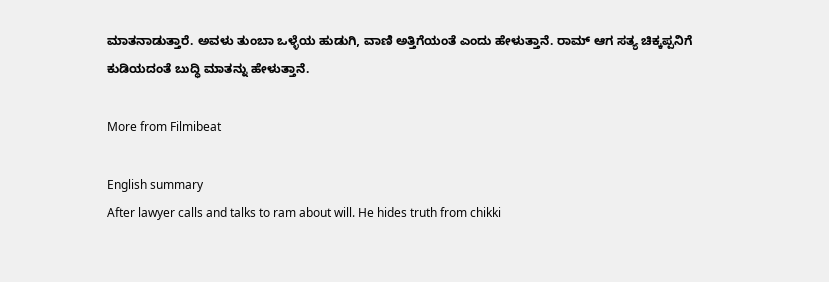ಮಾತನಾಡುತ್ತಾರೆ. ಅವಳು ತುಂಬಾ ಒಳ್ಳೆಯ ಹುಡುಗಿ, ವಾಣಿ ಅತ್ತಿಗೆಯಂತೆ ಎಂದು ಹೇಳುತ್ತಾನೆ. ರಾಮ್ ಆಗ ಸತ್ಯ ಚಿಕ್ಕಪ್ಪನಿಗೆ ಕುಡಿಯದಂತೆ ಬುದ್ಧಿ ಮಾತನ್ನು ಹೇಳುತ್ತಾನೆ.

More from Filmibeat

English summary
After lawyer calls and talks to ram about will. He hides truth from chikki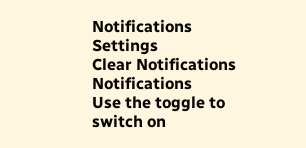Notifications
Settings
Clear Notifications
Notifications
Use the toggle to switch on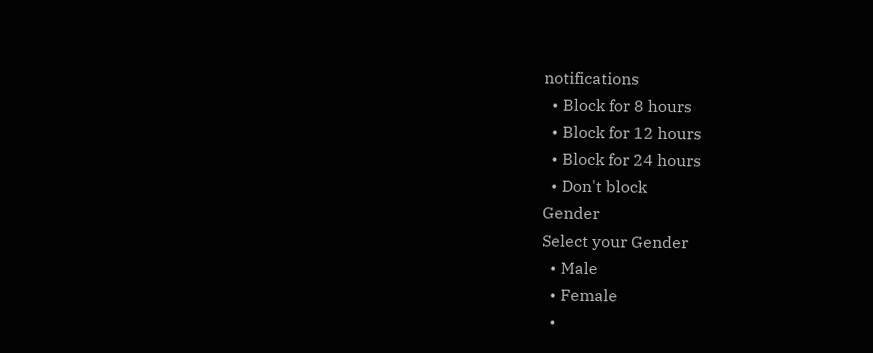notifications
  • Block for 8 hours
  • Block for 12 hours
  • Block for 24 hours
  • Don't block
Gender
Select your Gender
  • Male
  • Female
  •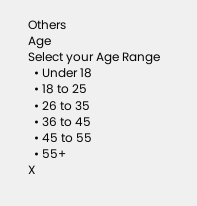Others
Age
Select your Age Range
  • Under 18
  • 18 to 25
  • 26 to 35
  • 36 to 45
  • 45 to 55
  • 55+
X